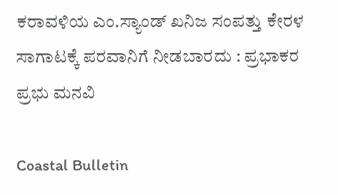ಕರಾವಳಿಯ ಎಂ.ಸ್ಯಾಂಡ್ ಖನಿಜ ಸಂಪತ್ತು ಕೇರಳ ಸಾಗಾಟಕ್ಕೆ ಪರವಾನಿಗೆ ನೀಡಬಾರದು : ಪ್ರಭಾಕರ ಪ್ರಭು ಮನವಿ

Coastal Bulletin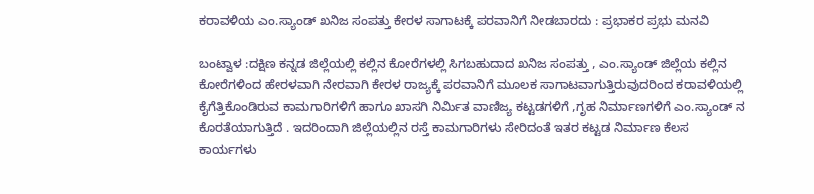ಕರಾವಳಿಯ ಎಂ.ಸ್ಯಾಂಡ್ ಖನಿಜ ಸಂಪತ್ತು ಕೇರಳ ಸಾಗಾಟಕ್ಕೆ ಪರವಾನಿಗೆ ನೀಡಬಾರದು : ಪ್ರಭಾಕರ ಪ್ರಭು ಮನವಿ

ಬಂಟ್ವಾಳ :ದಕ್ಷಿಣ ಕನ್ನಡ ಜಿಲ್ಲೆಯಲ್ಲಿ ಕಲ್ಲಿನ ಕೋರೆಗಳಲ್ಲಿ ಸಿಗಬಹುದಾದ ಖನಿಜ ಸಂಪತ್ತು , ಎಂ.ಸ್ಯಾಂಡ್ ಜಿಲ್ಲೆಯ ಕಲ್ಲಿನ ಕೋರೆಗಳಿಂದ ಹೇರಳವಾಗಿ ನೇರವಾಗಿ ಕೇರಳ ರಾಜ್ಯಕ್ಕೆ ಪರವಾನಿಗೆ ಮೂಲಕ ಸಾಗಾಟವಾಗುತ್ತಿರುವುದರಿಂದ ಕರಾವಳಿಯಲ್ಲಿ ಕೈಗೆತ್ತಿಕೊಂಡಿರುವ ಕಾಮಗಾರಿಗಳಿಗೆ ಹಾಗೂ ಖಾಸಗಿ ನಿರ್ಮಿತ ವಾಣಿಜ್ಯ ಕಟ್ಟಡಗಳಿಗೆ ,ಗೃಹ ನಿರ್ಮಾಣಗಳಿಗೆ ಎಂ.ಸ್ಯಾಂಡ್ ನ ಕೊರತೆಯಾಗುತ್ತಿದೆ . ಇದರಿಂದಾಗಿ ಜಿಲ್ಲೆಯಲ್ಲಿನ ರಸ್ತೆ ಕಾಮಗಾರಿಗಳು ಸೇರಿದಂತೆ ಇತರ ಕಟ್ಟಡ ನಿರ್ಮಾಣ ಕೆಲಸ ಕಾರ್ಯಗಳು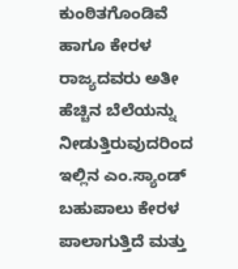ಕುಂಠಿತಗೊಂಡಿವೆ ಹಾಗೂ ಕೇರಳ ರಾಜ್ಯದವರು ಅತೀ ಹೆಚ್ಚಿನ ಬೆಲೆಯನ್ನು ನೀಡುತ್ತಿರುವುದರಿಂದ ಇಲ್ಲಿನ ಎಂ.ಸ್ಯಾಂಡ್ ಬಹುಪಾಲು ಕೇರಳ ಪಾಲಾಗುತ್ತಿದೆ ಮತ್ತು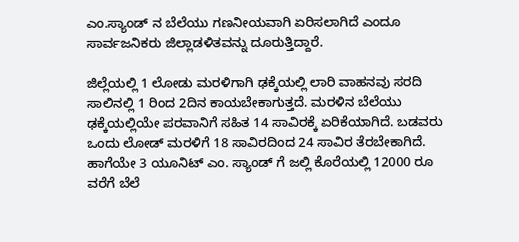ಎಂ.ಸ್ಯಾಂಡ್ ನ ಬೆಲೆಯು ಗಣನೀಯವಾಗಿ ಏರಿಸಲಾಗಿದೆ ಎಂದೂ ಸಾರ್ವಜನಿಕರು ಜಿಲ್ಲಾಡಳಿತವನ್ನು ದೂರುತ್ತಿದ್ದಾರೆ.

ಜಿಲ್ಲೆಯಲ್ಲಿ 1 ಲೋಡು ಮರಳಿಗಾಗಿ ಢಕ್ಕೆಯಲ್ಲಿ ಲಾರಿ ವಾಹನವು ಸರದಿ ಸಾಲಿನಲ್ಲಿ 1 ರಿಂದ 2ದಿನ ಕಾಯಬೇಕಾಗುತ್ತದೆ. ಮರಳಿನ ಬೆಲೆಯು ಢಕ್ಕೆಯಲ್ಲಿಯೇ ಪರವಾನಿಗೆ ಸಹಿತ 14 ಸಾವಿರಕ್ಕೆ ಏರಿಕೆಯಾಗಿದೆ. ಬಡವರು ಒಂದು ಲೋಡ್ ಮರಳಿಗೆ 18 ಸಾವಿರದಿಂದ 24 ಸಾವಿರ ತೆರಬೇಕಾಗಿದೆ. ಹಾಗೆಯೇ 3 ಯೂನಿಟ್ ಎಂ. ಸ್ಯಾಂಡ್ ಗೆ ಜಲ್ಲಿ ಕೊರೆಯಲ್ಲಿ 12000 ರೂ ವರೆಗೆ ಬೆಲೆ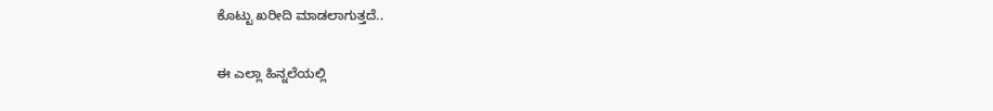ಕೊಟ್ಟು ಖರೀದಿ ಮಾಡಲಾಗುತ್ತದೆ..

ಈ ಎಲ್ಲಾ ಹಿನ್ನಲೆಯಲ್ಲಿ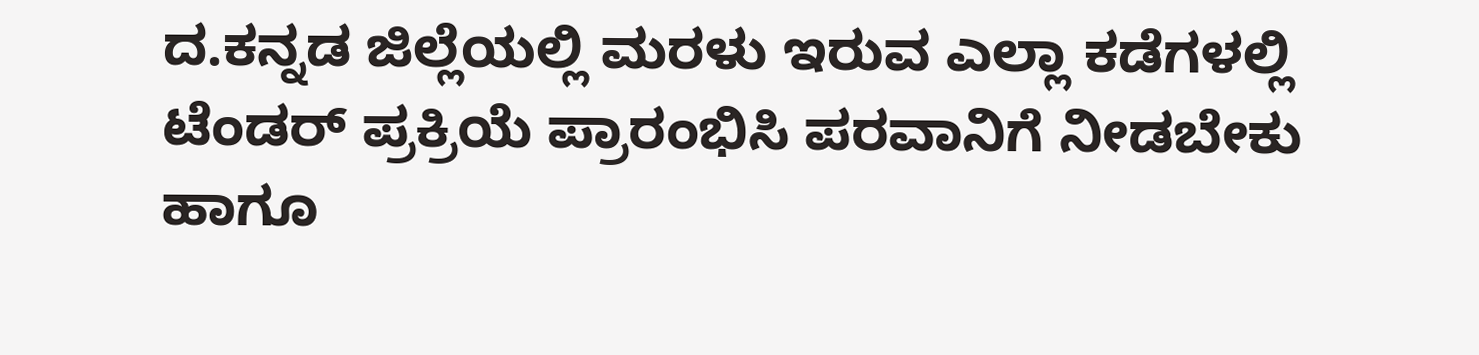ದ.ಕನ್ನಡ ಜಿಲ್ಲೆಯಲ್ಲಿ ಮರಳು ಇರುವ ಎಲ್ಲಾ ಕಡೆಗಳಲ್ಲಿ ಟೆಂಡರ್ ಪ್ರಕ್ರಿಯೆ ಪ್ರಾರಂಭಿಸಿ ಪರವಾನಿಗೆ ನೀಡಬೇಕು ಹಾಗೂ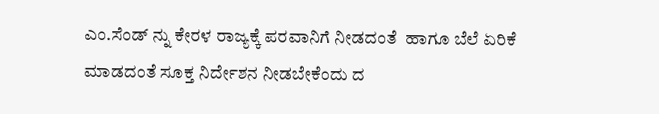ಎಂ.ಸೆಂಡ್ ನ್ನು ಕೇರಳ ರಾಜ್ಯಕ್ಕೆ ಪರವಾನಿಗೆ ನೀಡದಂತೆ  ಹಾಗೂ ಬೆಲೆ ಏರಿಕೆ ಮಾಡದಂತೆ ಸೂಕ್ತ ನಿರ್ದೇಶನ ನೀಡಬೇಕೆಂದು ದ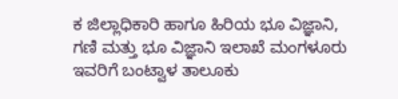ಕ ಜಿಲ್ಲಾಧಿಕಾರಿ ಹಾಗೂ ಹಿರಿಯ ಭೂ ವಿಜ್ಞಾನಿ, ಗಣಿ ಮತ್ತು ಭೂ ವಿಜ್ಞಾನಿ ಇಲಾಖೆ ಮಂಗಳೂರು ಇವರಿಗೆ ಬಂಟ್ವಾಳ ತಾಲೂಕು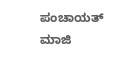ಪಂಚಾಯತ್ ಮಾಜಿ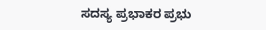ಸದಸ್ಯ ಪ್ರಭಾಕರ ಪ್ರಭು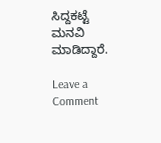ಸಿದ್ದಕಟ್ಟೆ ಮನವಿ ಮಾಡಿದ್ದಾರೆ.

Leave a Comment